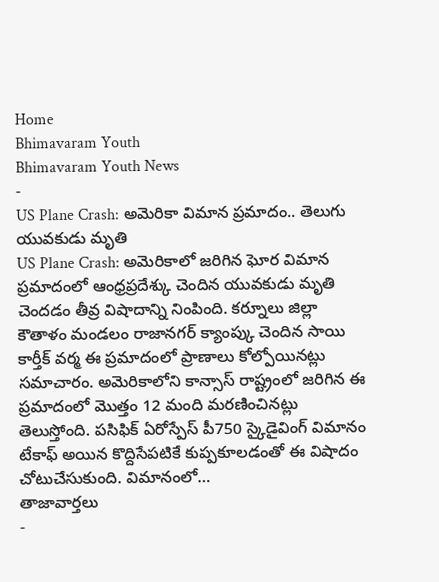Home
Bhimavaram Youth
Bhimavaram Youth News
-
US Plane Crash: అమెరికా విమాన ప్రమాదం.. తెలుగు యువకుడు మృతి
US Plane Crash: అమెరికాలో జరిగిన ఘోర విమాన ప్రమాదంలో ఆంధ్రప్రదేశ్కు చెందిన యువకుడు మృతి చెందడం తీవ్ర విషాదాన్ని నింపింది. కర్నూలు జిల్లా కౌతాళం మండలం రాజానగర్ క్యాంప్కు చెందిన సాయి కార్తీక్ వర్మ ఈ ప్రమాదంలో ప్రాణాలు కోల్పోయినట్లు సమాచారం. అమెరికాలోని కాన్సాస్ రాష్ట్రంలో జరిగిన ఈ ప్రమాదంలో మొత్తం 12 మంది మరణించినట్లు తెలుస్తోంది. పసిఫిక్ ఏరోస్పేస్ పీ750 స్కైడైవింగ్ విమానం టేకాఫ్ అయిన కొద్దిసేపటికే కుప్పకూలడంతో ఈ విషాదం చోటుచేసుకుంది. విమానంలో…
తాజావార్తలు
-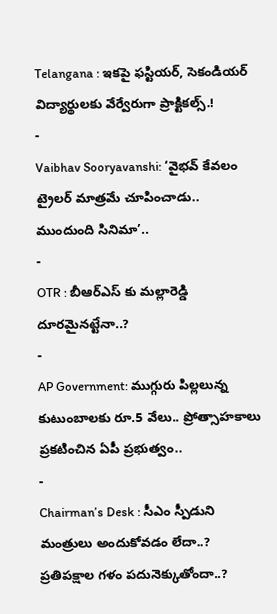Telangana : ఇకపై ఫస్టియర్, సెకండియర్ విద్యార్థులకు వేర్వేరుగా ప్రాక్టికల్స్.!
-
Vaibhav Sooryavanshi: ‘వైభవ్ కేవలం ట్రైలర్ మాత్రమే చూపించాడు.. ముందుంది సినిమా’..
-
OTR : బీఆర్ఎస్ కు మల్లారెడ్డి దూరమైనట్టేనా..?
-
AP Government: ముగ్గురు పిల్లలున్న కుటుంబాలకు రూ.5 వేలు.. ప్రోత్సాహకాలు ప్రకటించిన ఏపీ ప్రభుత్వం..
-
Chairman’s Desk : సీఎం స్పీడుని మంత్రులు అందుకోవడం లేదా..? ప్రతిపక్షాల గళం పదునెక్కుతోందా..?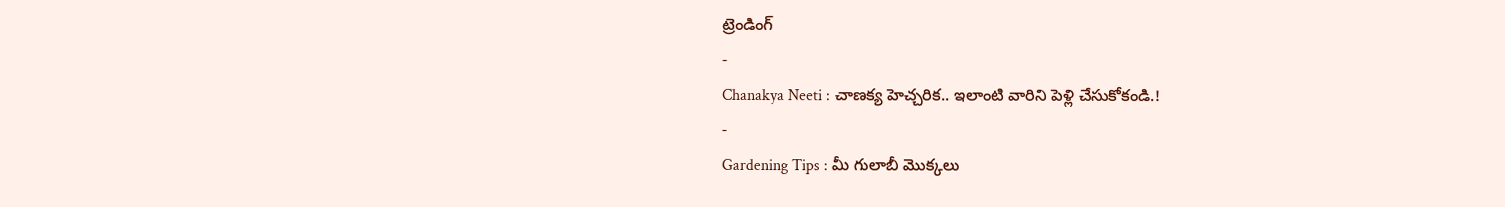ట్రెండింగ్
-
Chanakya Neeti : చాణక్య హెచ్చరిక.. ఇలాంటి వారిని పెళ్లి చేసుకోకండి.!
-
Gardening Tips : మీ గులాబీ మొక్కలు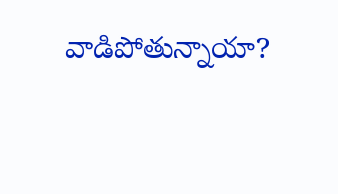వాడిపోతున్నాయా?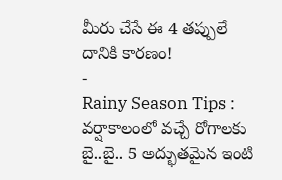మీరు చేసే ఈ 4 తప్పులే దానికి కారణం!
-
Rainy Season Tips : వర్షాకాలంలో వచ్చే రోగాలకు బై..బై.. 5 అద్భుతమైన ఇంటి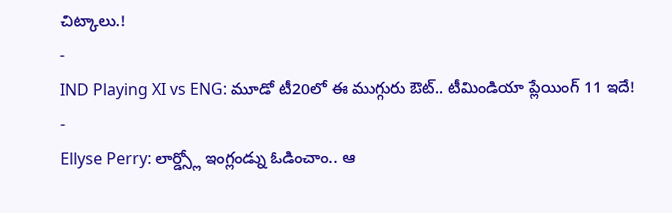చిట్కాలు.!
-
IND Playing XI vs ENG: మూడో టీ20లో ఈ ముగ్గురు ఔట్.. టీమిండియా ప్లేయింగ్ 11 ఇదే!
-
Ellyse Perry: లార్డ్స్లో ఇంగ్లండ్ను ఓడించాం.. ఆ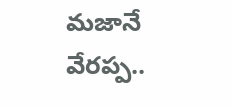మజానే వేరప్ప..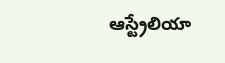ఆస్ట్రేలియా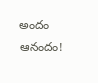అందం ఆనందం!